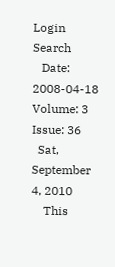Login    Search
   Date: 2008-04-18   Volume: 3    Issue: 36
  Sat, September 4, 2010
    This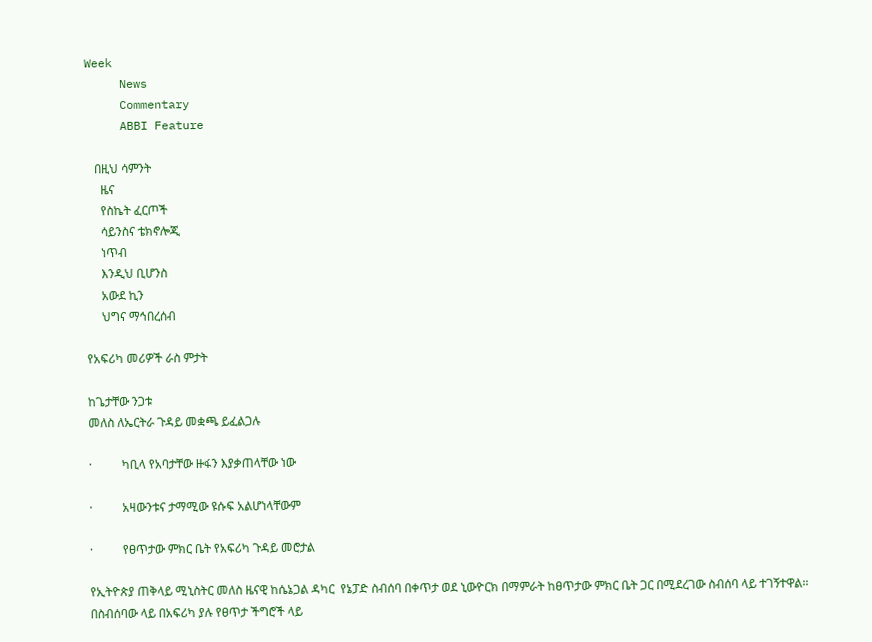Week
     News
     Commentary
     ABBI Feature

   በዚህ ሳምንት
     ዜና
     የስኬት ፈርጦች
     ሳይንስና ቴክኖሎጂ
     ነጥብ
     እንዲህ ቢሆንስ
     አውደ ኪን
     ህግና ማኅበረሰብ

የአፍሪካ መሪዎች ራስ ምታት

ከጌታቸው ንጋቱ
መለስ ለኤርትራ ጉዳይ መቋጫ ይፈልጋሉ

·          ካቢላ የአባታቸው ዙፋን እያቃጠላቸው ነው

·          አዛውንቱና ታማሚው ዩሱፍ አልሆነላቸውም

·          የፀጥታው ምክር ቤት የአፍሪካ ጉዳይ መሮታል

የኢትዮጵያ ጠቅላይ ሚኒስትር መለስ ዜናዊ ከሴኔጋል ዳካር  የኔፓድ ስብሰባ በቀጥታ ወደ ኒውዮርክ በማምራት ከፀጥታው ምክር ቤት ጋር በሚደረገው ስብሰባ ላይ ተገኝተዋል፡፡ በስብሰባው ላይ በአፍሪካ ያሉ የፀጥታ ችግሮች ላይ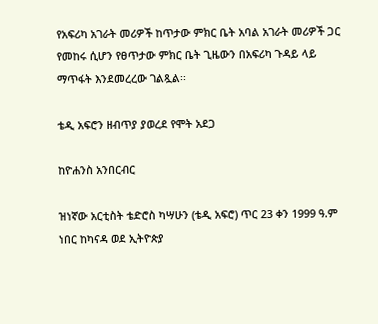የአፍሪካ አገራት መሪዎች ከጥታው ምክር ቤት አባል አገራት መሪዎች ጋር የመከሩ ሲሆን የፀጥታው ምክር ቤት ጊዜውን በአፍሪካ ጉዳይ ላይ ማጥፋት እንደመረረው ገልጿል፡፡

ቴዲ አፍሮን ዘብጥያ ያወረደ የሞት አደጋ

ከዮሐንስ አንበርብር

ዝነኛው አርቲስት ቴድሮስ ካሣሁን (ቴዲ አፍሮ) ጥር 23 ቀን 1999 ዓ.ም ነበር ከካናዳ ወደ ኢትዮጵያ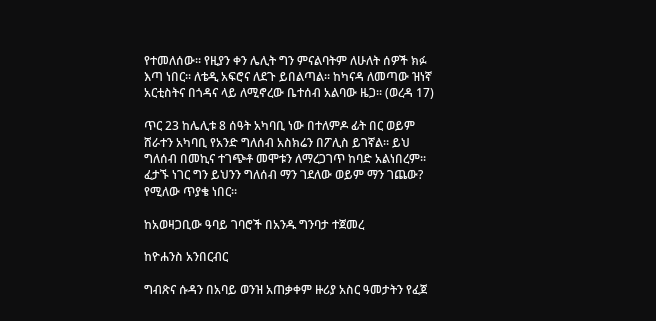የተመለሰው፡፡ የዚያን ቀን ሌሊት ግን ምናልባትም ለሁለት ሰዎች ክፉ እጣ ነበር፡፡ ለቴዲ አፍሮና ለደጉ ይበልጣል፡፡ ከካናዳ ለመጣው ዝነኛ አርቲስትና በጎዳና ላይ ለሚኖረው ቤተሰብ አልባው ዜጋ፡፡ (ወረዳ 17)

ጥር 23 ከሌሊቱ 8 ሰዓት አካባቢ ነው በተለምዶ ፊት በር ወይም ሸራተን አካባቢ የአንድ ግለሰብ አስክሬን በፖሊስ ይገኛል፡፡ ይህ ግለሰብ በመኪና ተገጭቶ መሞቱን ለማረጋገጥ ከባድ አልነበረም፡፡ ፈታኙ ነገር ግን ይህንን ግለሰብ ማን ገደለው ወይም ማን ገጨው? የሚለው ጥያቄ ነበር፡፡

ከአወዛጋቢው ዓባይ ገባሮች በአንዱ ግንባታ ተጀመረ

ከዮሐንስ አንበርብር

ግብጽና ሱዳን በአባይ ወንዝ አጠቃቀም ዙሪያ አስር ዓመታትን የፈጀ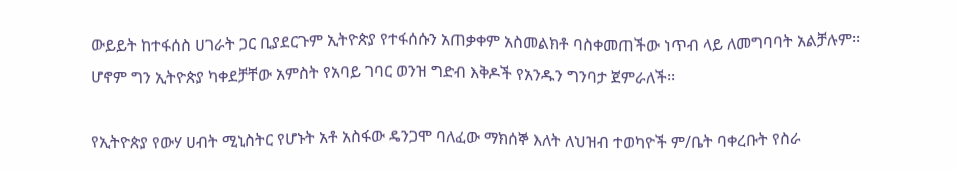ውይይት ከተፋሰስ ሀገራት ጋር ቢያደርጉም ኢትዮጵያ የተፋሰሱን አጠቃቀም አስመልክቶ ባስቀመጠችው ነጥብ ላይ ለመግባባት አልቻሉም፡፡ ሆኖም ግን ኢትዮጵያ ካቀደቻቸው አምስት የአባይ ገባር ወንዝ ግድብ እቅዶች የአንዱን ግንባታ ጀምራለች፡፡

የኢትዮጵያ የውሃ ሀብት ሚኒስትር የሆኑት አቶ አስፋው ዴንጋሞ ባለፈው ማክሰኞ እለት ለህዝብ ተወካዮች ም/ቤት ባቀረቡት የስራ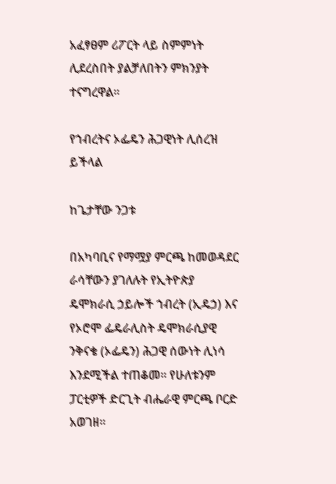አፈፃፀም ሪፖርት ላይ ስምምነት ሊደረስበት ያልቻለበትን ምክንያት ተናግረዋል፡፡

የኀብረትና ኦፌዴን ሕጋዊነት ሊሰረዝ ይችላል

ከጌታቸው ንጋቱ

በአካባቢና የማሟያ ምርጫ ከመወዳደር ራሳቸውን ያገለሉት የኢትዮጵያ ዴሞክራሲ ኃይሎች ኀብረት (ኢዴኃ) እና የኦሮሞ ፌዴራሊስት ዴሞክራሲያዊ ንቅናቄ (ኦፌዴን) ሕጋዊ ሰውነት ሊነሳ እንደሚችል ተጠቆመ፡፡ የሁለቱንም ፓርቲዎች ድርጊት ብሔራዊ ምርጫ ቦርድ አወገዘ፡፡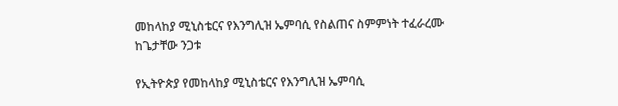መከላከያ ሚኒስቴርና የእንግሊዝ ኤምባሲ የስልጠና ስምምነት ተፈራረሙ
ከጌታቸው ንጋቱ

የኢትዮጵያ የመከላከያ ሚኒስቴርና የእንግሊዝ ኤምባሲ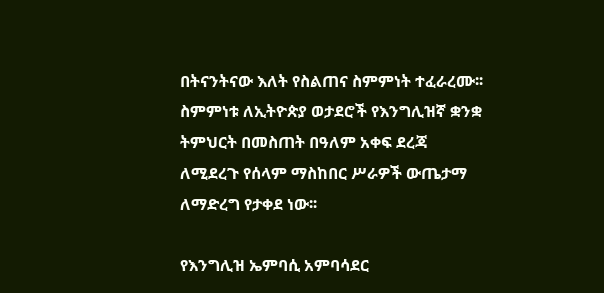በትናንትናው እለት የስልጠና ስምምነት ተፈራረሙ፡፡ ስምምነቱ ለኢትዮጵያ ወታደሮች የእንግሊዝኛ ቋንቋ ትምህርት በመስጠት በዓለም አቀፍ ደረጃ ለሚደረጉ የሰላም ማስከበር ሥራዎች ውጤታማ ለማድረግ የታቀደ ነው፡፡

የእንግሊዝ ኤምባሲ አምባሳደር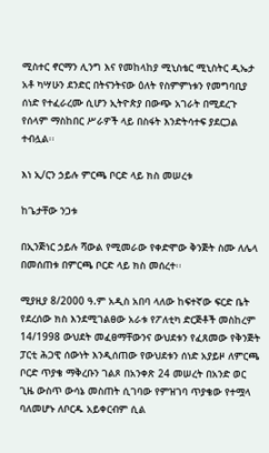ሚስተር ኖርማን ሊንግ እና የመከላከያ ሚኒስቴር ሚኒስትር ዲኤታ አቶ ካሣሁን ደንድር በትናንትናው ዕለት የስምምነቱን የመግባቢያ ሰነድ የተፈራረሙ ሲሆን ኢትዮጵያ በውጭ አገራት በሚደረጉ የሰላም ማስከበር ሥራዎች ላይ በስፋት እንድትሳተፍ ያደርጋል ተብሏል፡፡

እነ ኢ/ርን ኃይሉ ምርጫ ቦርድ ላይ ክስ መሠረቱ

ከጌታቸው ንጋቱ

በኢንጅነር ኃይሉ ሻውል የሚመራው የቀድሞው ቅንጅት ስሙ ለሌላ በመሰጠቱ በምርጫ ቦርድ ላይ ክስ መሰረተ፡፡

ሚያዚያ 8/2000 ዓ.ም አዲስ አበባ ላለው ከፍተኛው ፍርድ ቤት የደረሰው ክስ እንደሚገልፀው አራቱ የፖለቲካ ድርጅቶች መስከረም 14/1998 ውህደት መፈፀማቸውንና ውህደቱን የፈጸመው የቅንጅት ፓርቲ ሕጋዊ ሰውነት እንዲሰጠው የውህደቱን ሰነድ አያይዞ ለምርጫ ቦርድ ጥያቄ ማቅረቡን ገልጾ በአንቀጽ 24 መሠረት በአንድ ወር ጊዜ ውስጥ ውሳኔ መስጠት ሲገባው የምዝገባ ጥያቄው የተሟላ ባለመሆኑ ለቦርዱ አይቀርብም ሲል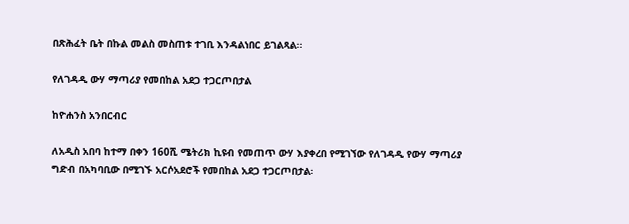በጽሕፈት ቤት በኩል መልስ መስጠቱ ተገቢ እንዳልነበር ይገልጻል፡፡

የለገዳዲ ውሃ ማጣሪያ የመበከል አደጋ ተጋርጦበታል

ከዮሐንስ አንበርብር

ለአዲስ አበባ ከተማ በቀን 160ሺ ሜትሪክ ኪዩብ የመጠጥ ውሃ እያቀረበ የሚገኘው የለገዳዲ የውሃ ማጣሪያ ግድብ በአካባቢው በሚገኙ አርሶአደሮች የመበከል አደጋ ተጋርጦበታል፡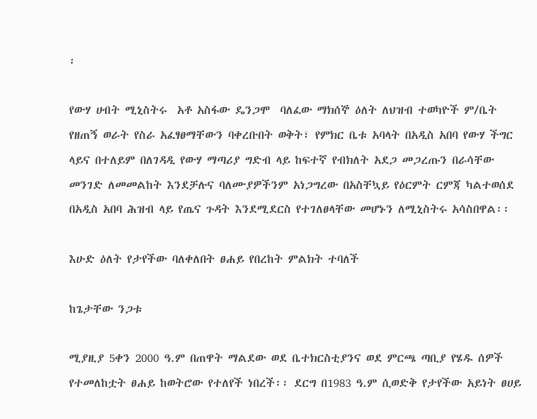፡

የውሃ ሀብት ሚኒስትሩ  አቶ አስፋው ዴንጋሞ  ባለፈው ማክሰኞ ዕለት ለህዝብ ተወካዮች ም/ቤት የዘጠኝ ወራት የስራ አፈፃፀማቸውን ባቀረቡበት ወቅት፣ የምክር ቤቱ አባላት በአዲስ አበባ የውሃ ችግር ላይና በተለይም በለገዳዲ የውሃ ማጣሪያ ግድብ ላይ ከፍተኛ የብክለት አደጋ መጋረጡን በራሳቸው መንገድ ለመመልከት እንደቻሉና ባለሙያዎችንም አነጋግረው በአስቸኳይ የዕርምት ርምጃ ካልተወሰደ በአዲስ አበባ ሕዝብ ላይ የጤና ጉዳት እንደሚደርስ የተገለፀላቸው መሆኑን ለሚኒስትሩ አሳስበዋል፡፡

እሁድ ዕለት የታየችው ባለቀለበት ፀሐይ የበረከት ምልክት ተባለች

ከጌታቸው ንጋቱ

ሚያዚያ 5ቀን 2000 ዓ.ም በጠዋት ማልደው ወደ ቤተክርስቲያንና ወደ ምርጫ ጣቢያ የሄዱ ሰዎች የተመለከቷት ፀሐይ ከወትሮው የተለየች ነበረች፡፡ ደርግ በ1983 ዓ.ም ሲወድቅ የታየችው አይነት ፀሀይ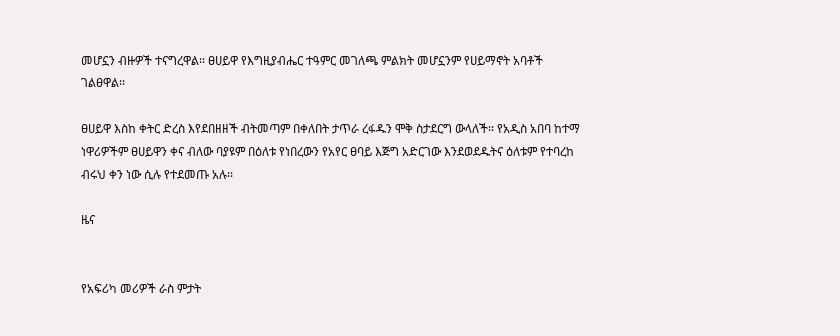መሆኗን ብዙዎች ተናግረዋል፡፡ ፀሀይዋ የእግዚያብሔር ተዓምር መገለጫ ምልክት መሆኗንም የሀይማኖት አባቶች ገልፀዋል፡፡

ፀሀይዋ እስከ ቀትር ድረስ እየደበዘዘች ብትመጣም በቀለበት ታጥራ ረፋዱን ሞቅ ስታደርግ ውላለች፡፡ የአዲስ አበባ ከተማ ነዋሪዎችም ፀሀይዋን ቀና ብለው ባያዩም በዕለቱ የነበረውን የአየር ፀባይ እጅግ አድርገው እንደወደዱትና ዕለቱም የተባረከ ብሩህ ቀን ነው ሲሉ የተደመጡ አሉ፡፡

ዜና


የአፍሪካ መሪዎች ራስ ምታት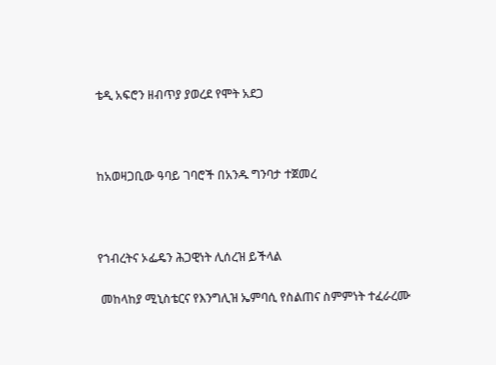ቴዲ አፍሮን ዘብጥያ ያወረደ የሞት አደጋ



ከአወዛጋቢው ዓባይ ገባሮች በአንዱ ግንባታ ተጀመረ



የኀብረትና ኦፌዴን ሕጋዊነት ሊሰረዝ ይችላል

 መከላከያ ሚኒስቴርና የእንግሊዝ ኤምባሲ የስልጠና ስምምነት ተፈራረሙ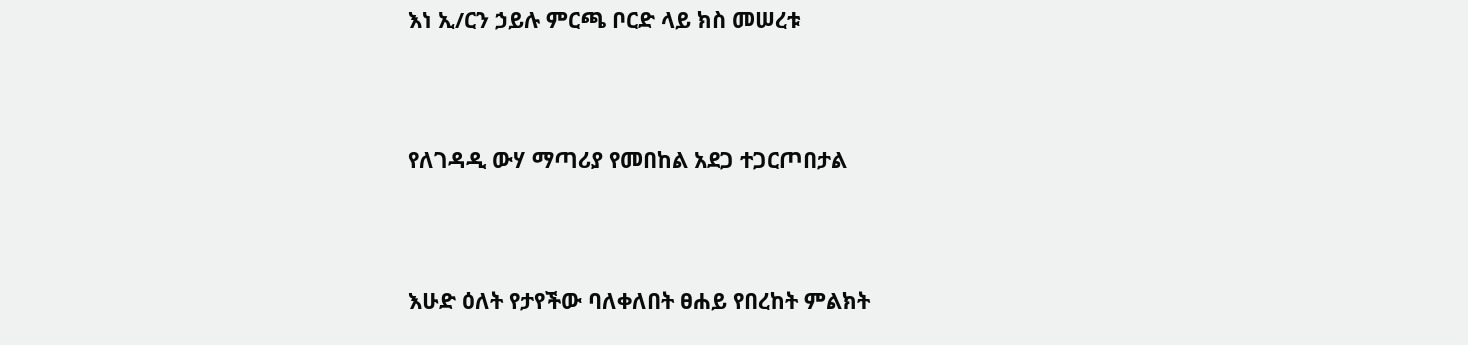እነ ኢ/ርን ኃይሉ ምርጫ ቦርድ ላይ ክስ መሠረቱ



የለገዳዲ ውሃ ማጣሪያ የመበከል አደጋ ተጋርጦበታል



እሁድ ዕለት የታየችው ባለቀለበት ፀሐይ የበረከት ምልክት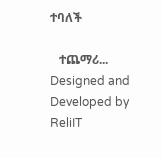ተባለች

   ተጨማሪ...
Designed and Developed by ReliIT